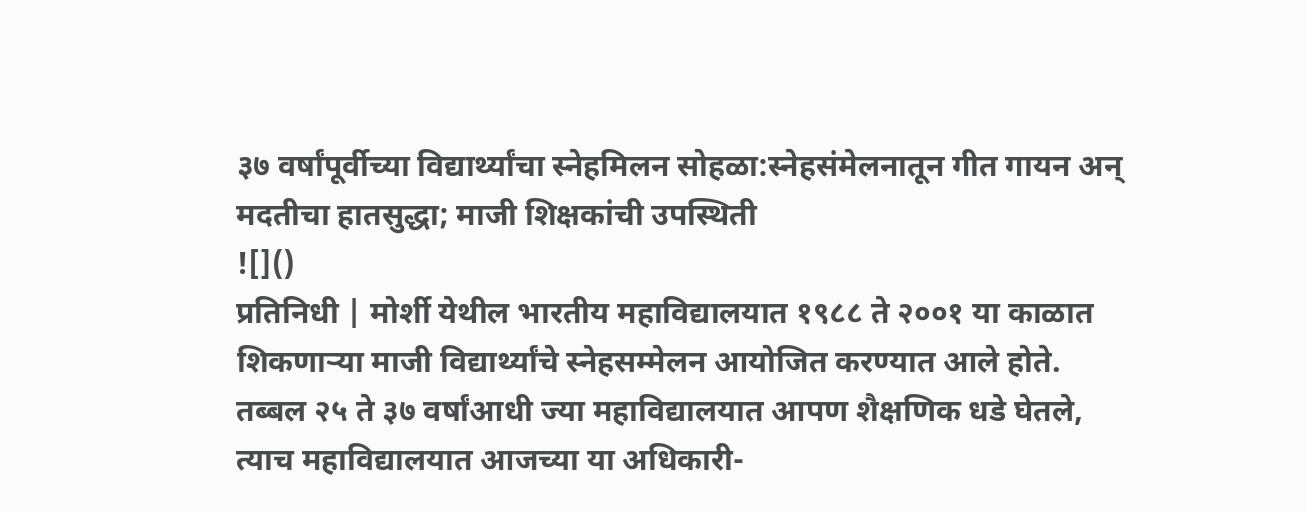३७ वर्षांपूर्वीच्या विद्यार्थ्यांचा स्नेहमिलन सोहळा:स्नेहसंमेलनातून गीत गायन अन् मदतीचा हातसुद्धा; माजी शिक्षकांची उपस्थिती
![]()
प्रतिनिधी | मोर्शी येथील भारतीय महाविद्यालयात १९८८ ते २००१ या काळात शिकणाऱ्या माजी विद्यार्थ्यांचे स्नेहसम्मेलन आयोजित करण्यात आले होते. तब्बल २५ ते ३७ वर्षांआधी ज्या महाविद्यालयात आपण शैक्षणिक धडे घेतले, त्याच महाविद्यालयात आजच्या या अधिकारी-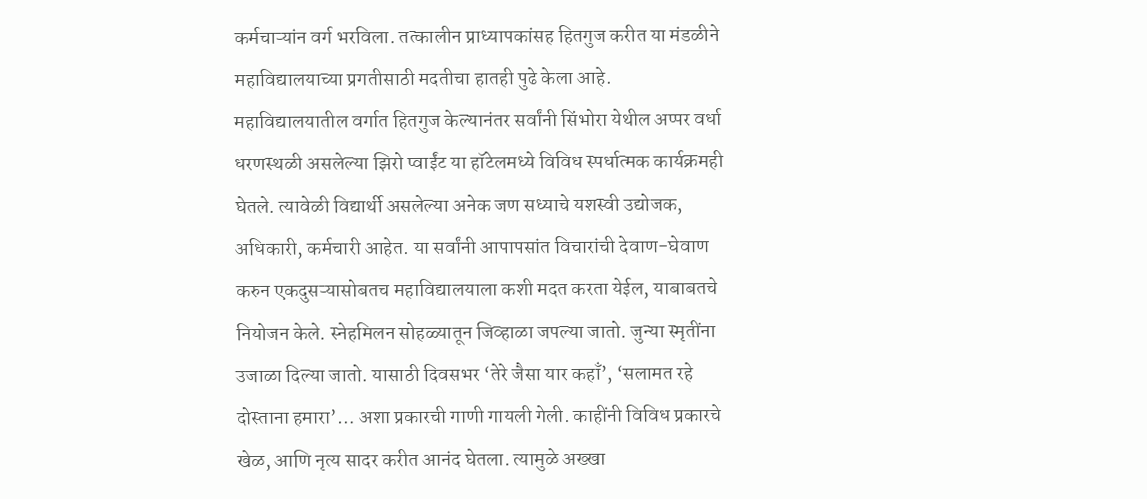कर्मचाऱ्यांन वर्ग भरविला. तत्कालीन प्राध्यापकांसह हितगुज करीत या मंडळीने महाविद्यालयाच्या प्रगतीसाठी मदतीचा हातही पुढे केला आहे. महाविद्यालयातील वर्गात हितगुज केल्यानंतर सर्वांनी सिंभोरा येथील अप्पर वर्धा धरणस्थळी असलेल्या झिरो प्वाईंट या हॉटेलमध्ये विविध स्पर्धात्मक कार्यक्रमही घेतले. त्यावेळी विद्यार्थी असलेल्या अनेक जण सध्याचे यशस्वी उद्योजक, अधिकारी, कर्मचारी आहेत. या सर्वांनी आपापसांत विचारांची देवाण-घेवाण करुन एकदुसऱ्यासोबतच महाविद्यालयाला कशी मदत करता येईल, याबाबतचे नियोजन केले. स्नेहमिलन सोहळ्यातून जिव्हाळा जपल्या जातो. जुन्या स्मृतींना उजाळा दिल्या जातो. यासाठी दिवसभर ‘तेरे जैसा यार कहाँ’, ‘सलामत रहे दोस्ताना हमारा’… अशा प्रकारची गाणी गायली गेली. काहींनी विविध प्रकारचे खेळ, आणि नृत्य सादर करीत आनंद घेतला. त्यामुळे अख्खा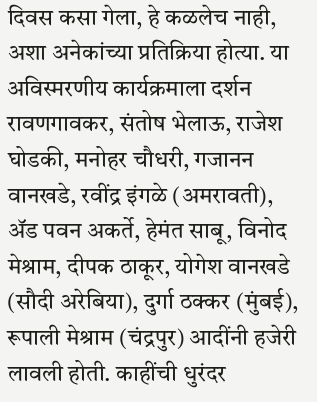दिवस कसा गेला, हे कळलेच नाही, अशा अनेकांच्या प्रतिक्रिया होत्या. या अविस्मरणीय कार्यक्रमाला दर्शन रावणगावकर, संतोष भेलाऊ, राजेश घोडकी, मनोहर चौधरी, गजानन वानखडे, रवींद्र इंगळे (अमरावती), ॲड पवन अकर्ते, हेमंत साबू, विनोद मेश्राम, दीपक ठाकूर, योगेश वानखडे (सौदी अरेबिया), दुर्गा ठक्कर (मुंबई), रूपाली मेश्राम (चंद्रपुर) आदींनी हजेरी लावली होती. काहींची धुरंदर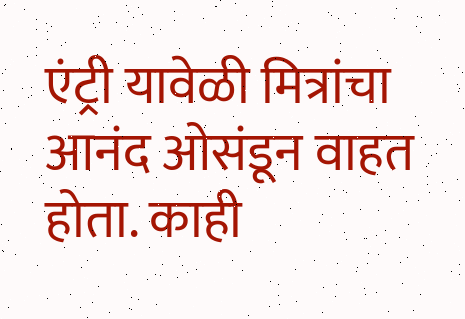एंट्री यावेळी मित्रांचा आनंद ओसंडून वाहत होता. काही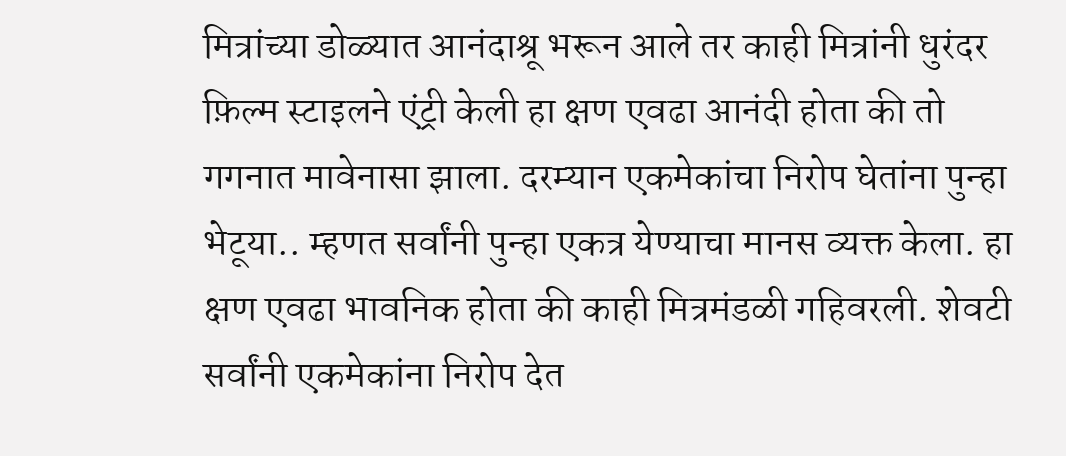मित्रांच्या डोळ्यात आनंदाश्रू भरून आले तर काही मित्रांनी धुरंदर फ़िल्म स्टाइलने एंट्री केली हा क्षण एवढा आनंदी होता की तो गगनात मावेनासा झाला. दरम्यान एकमेकांचा निरोप घेतांना पुन्हा भेटूया.. म्हणत सर्वांनी पुन्हा एकत्र येण्याचा मानस व्यक्त केला. हा क्षण एवढा भावनिक होता की काही मित्रमंडळी गहिवरली. शेवटी सर्वांनी एकमेकांना निरोप देत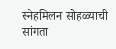स्नेहमिलन सोहळ्याची सांगता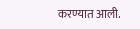करण्यात आली.